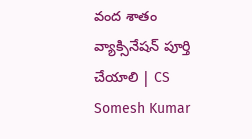వంద శాతం వ్యాక్సినేషన్‌ పూర్తి చేయాలి | CS Somesh Kumar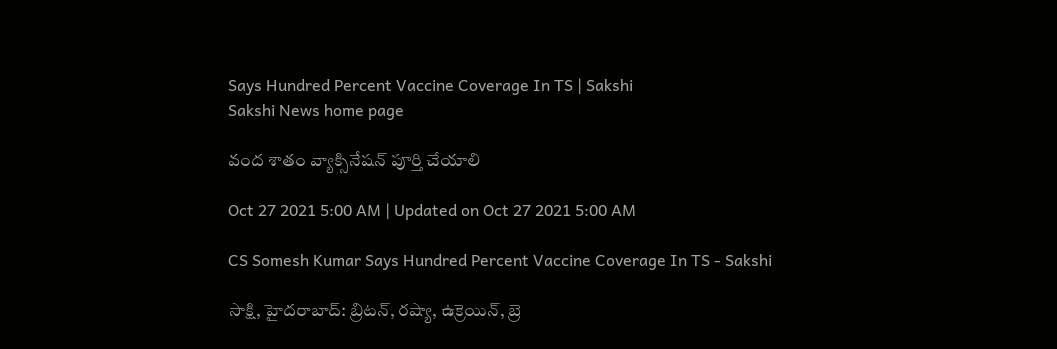Says Hundred Percent Vaccine Coverage In TS | Sakshi
Sakshi News home page

వంద శాతం వ్యాక్సినేషన్‌ పూర్తి చేయాలి

Oct 27 2021 5:00 AM | Updated on Oct 27 2021 5:00 AM

CS Somesh Kumar Says Hundred Percent Vaccine Coverage In TS - Sakshi

సాక్షి, హైదరాబాద్‌: బ్రిటన్, రష్యా, ఉక్రెయిన్, బ్రె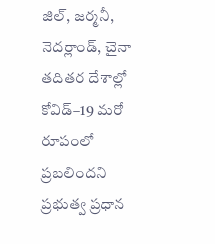జిల్, జర్మనీ, నెదర్లాండ్, చైనా తదితర దేశాల్లో కోవిడ్‌–19 మరో రూపంలో ప్రబలిందని ప్రభుత్వ ప్రధాన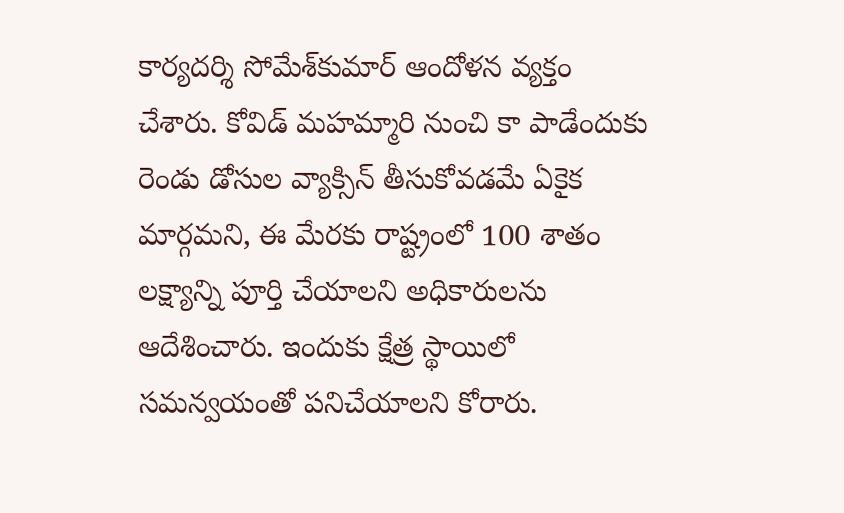కార్యదర్శి సోమేశ్‌కుమార్‌ ఆందోళన వ్యక్తం చేశారు. కోవిడ్‌ మహమ్మారి నుంచి కా పాడేందుకు రెండు డోసుల వ్యాక్సిన్‌ తీసుకోవడమే ఏకైక మార్గమని, ఈ మేరకు రాష్ట్రంలో 100 శాతం లక్ష్యాన్ని పూర్తి చేయాలని అధికారులను ఆదేశించారు. ఇందుకు క్షేత్ర స్థాయిలో సమన్వయంతో పనిచేయాలని కోరారు.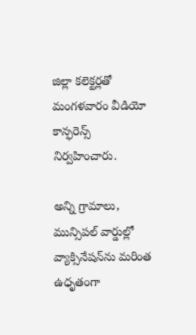జిల్లా కలెక్టర్లతో మంగళవారం వీడియో కాన్ఫరెన్స్‌ నిర్వహించారు.

అన్ని గ్రామాలు, మున్సిపల్‌ వార్డుల్లో వ్యాక్సినేషన్‌ను మరింత ఉధృతంగా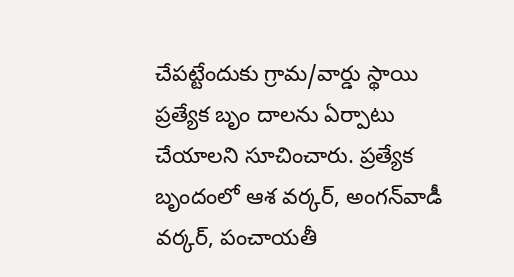చేపట్టేందుకు గ్రామ/వార్డు స్థాయి ప్రత్యేక బృం దాలను ఏర్పాటు చేయాలని సూచించారు. ప్రత్యేక బృందంలో ఆశ వర్కర్, అంగన్‌వాడీ వర్కర్, పంచాయతీ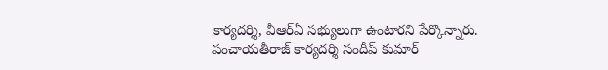కార్యదర్శి, వీఆర్‌ఏ సభ్యులుగా ఉంటారని పేర్కొన్నారు.  పంచాయతీరాజ్‌ కార్యదర్శి సందీప్‌ కుమార్‌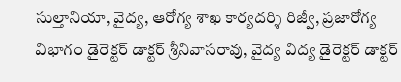సుల్తానియా, వైద్య, ఆరోగ్య శాఖ కార్యదర్శి రిజ్వీ, ప్రజారోగ్య విభాగం డైరెక్టర్‌ డాక్టర్‌ శ్రీనివాసరావు, వైద్య విద్య డైరెక్టర్‌ డాక్టర్‌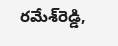రమేశ్‌రెడ్డి,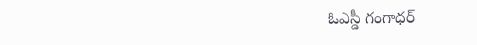ఓఎస్డీ గంగాధర్‌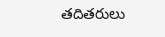తదితరులు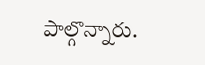పాల్గొన్నారు.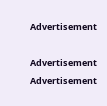Advertisement

Advertisement
Advertisement